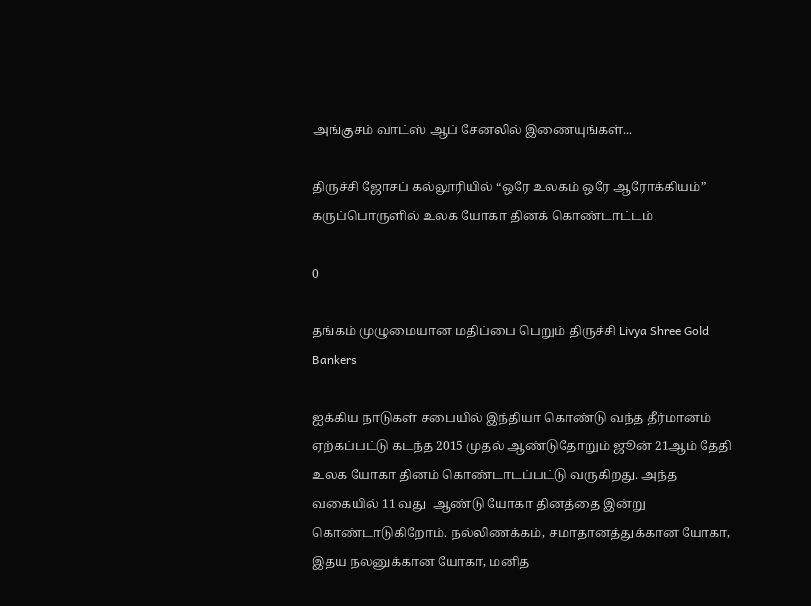அங்குசம் வாட்ஸ் ஆப் சேனலில் இணையுங்கள்...

திருச்சி ஜோசப் கல்லூரியில் “ஒரே உலகம் ஒரே ஆரோக்கியம்” கருப்பொருளில் உலக யோகா தினக் கொண்டாட்டம்

0

தங்கம் முழுமையான மதிப்பை பெறும் திருச்சி Livya Shree Gold Bankers

ஐக்கிய நாடுகள் சபையில் இந்தியா கொண்டு வந்த தீர்மானம் ஏற்கப்பட்டு கடந்த 2015 முதல் ஆண்டுதோறும் ஜூன் 21ஆம் தேதி உலக யோகா தினம் கொண்டாடப்பட்டு வருகிறது. அந்த வகையில் 11 வது  ஆண்டு யோகா தினத்தை இன்று கொண்டாடுகிறோம். நல்லிணக்கம், சமாதானத்துக்கான யோகா, இதய நலனுக்கான யோகா, மனித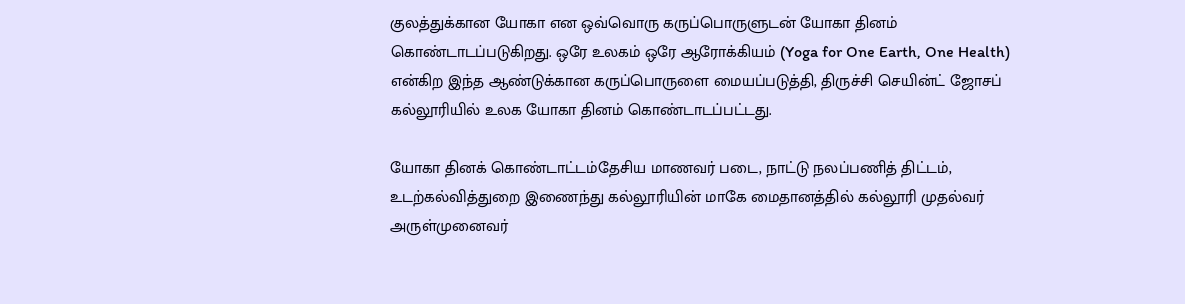குலத்துக்கான யோகா என ஒவ்வொரு கருப்பொருளுடன் யோகா தினம் கொண்டாடப்படுகிறது. ஒரே உலகம் ஒரே ஆரோக்கியம் (Yoga for One Earth, One Health) என்கிற இந்த ஆண்டுக்கான கருப்பொருளை மையப்படுத்தி, திருச்சி செயின்ட் ஜோசப் கல்லூரியில் உலக யோகா தினம் கொண்டாடப்பட்டது.

யோகா தினக் கொண்டாட்டம்தேசிய மாணவர் படை, நாட்டு நலப்பணித் திட்டம், உடற்கல்வித்துறை இணைந்து கல்லூரியின் மாகே மைதானத்தில் கல்லூரி முதல்வர் அருள்முனைவர்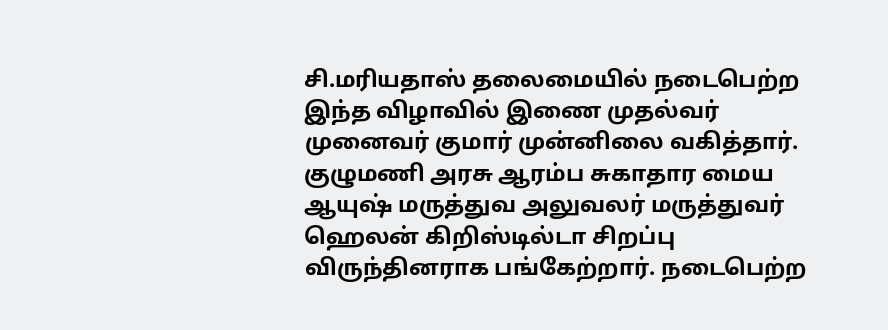சி‌.மரியதாஸ் தலைமையில் நடைபெற்ற இந்த விழாவில் இணை முதல்வர் முனைவர் குமார் முன்னிலை வகித்தார். குழுமணி அரசு ஆரம்ப சுகாதார மைய ஆயுஷ் மருத்துவ அலுவலர் மருத்துவர் ஹெலன் கிறிஸ்டில்டா சிறப்பு விருந்தினராக பங்கேற்றார். நடைபெற்ற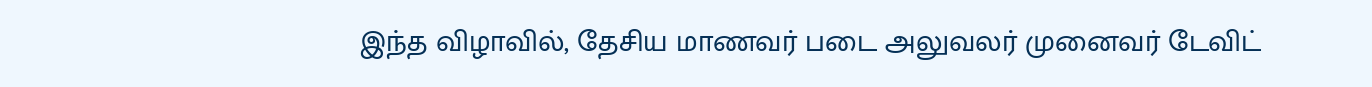இந்த விழாவில், தேசிய மாணவர் படை அலுவலர் முனைவர் டேவிட்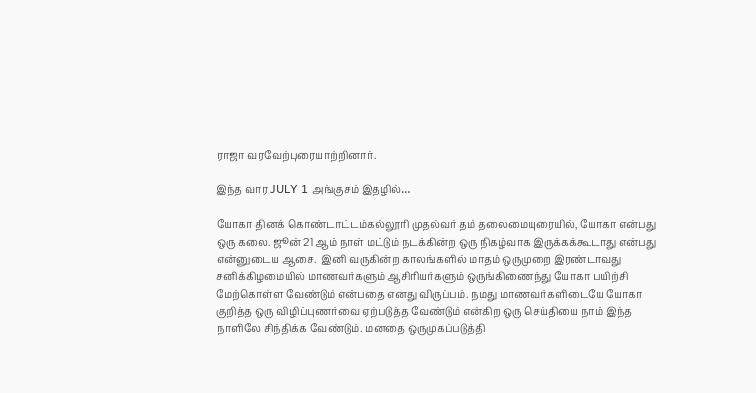ராஜா வரவேற்புரையாற்றினார்.

இந்த வார JULY 1 அங்குசம் இதழில்…

யோகா தினக் கொண்டாட்டம்கல்லூரி முதல்வர் தம் தலைமையுரையில், யோகா என்பது ஒரு கலை. ஜூன் 21 ஆம் நாள் மட்டும் நடக்கின்ற ஒரு நிகழ்வாக இருக்கக்கூடாது என்பது என்னுடைய ஆசை.  இனி வருகின்ற காலங்களில் மாதம் ஒருமுறை இரண்டாவது சனிக்கிழமையில் மாணவர்களும் ஆசிரியர்களும் ஒருங்கிணைந்து யோகா பயிற்சி மேற்கொள்ள வேண்டும் என்பதை எனது விருப்பம். நமது மாணவர்களிடையே யோகா குறித்த ஒரு விழிப்புணர்வை ஏற்படுத்த வேண்டும் என்கிற ஒரு செய்தியை நாம் இந்த நாளிலே சிந்திக்க வேண்டும். மனதை ஒருமுகப்படுத்தி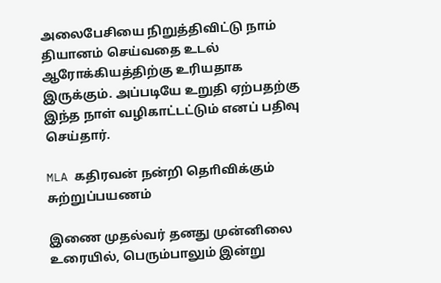அலைபேசியை நிறுத்திவிட்டு நாம் தியானம் செய்வதை உடல் ஆரோக்கியத்திற்கு உரியதாக இருக்கும். அப்படியே உறுதி ஏற்பதற்கு இந்த நாள் வழிகாட்டட்டும் எனப் பதிவு செய்தார்.

MLA கதிரவன் நன்றி தொிவிக்கும் சுற்றுப்பயணம்

இணை முதல்வர் தனது முன்னிலை உரையில், பெரும்பாலும் இன்று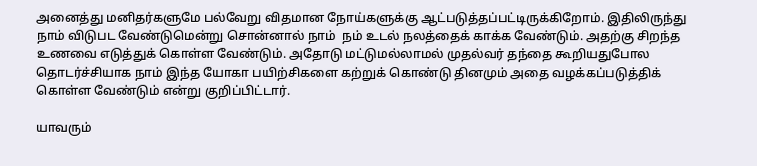அனைத்து மனிதர்களுமே பல்வேறு விதமான நோய்களுக்கு ஆட்படுத்தப்பட்டிருக்கிறோம். இதிலிருந்து நாம் விடுபட வேண்டுமென்று சொன்னால் நாம்  நம் உடல் நலத்தைக் காக்க வேண்டும். அதற்கு சிறந்த உணவை எடுத்துக் கொள்ள வேண்டும். அதோடு மட்டுமல்லாமல் முதல்வர் தந்தை கூறியதுபோல தொடர்ச்சியாக நாம் இந்த யோகா பயிற்சிகளை கற்றுக் கொண்டு தினமும் அதை வழக்கப்படுத்திக் கொள்ள வேண்டும் என்று குறிப்பிட்டார்.

யாவரும்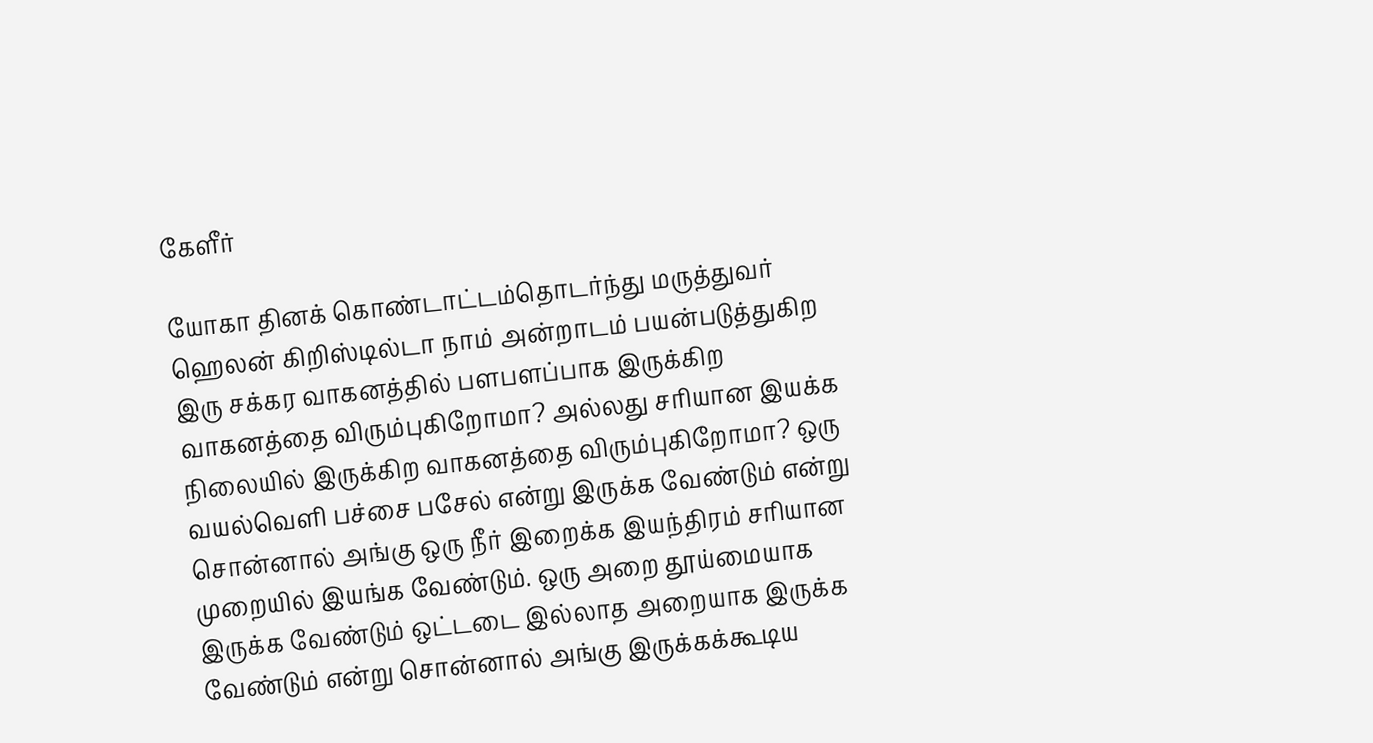கேளீர்

யோகா தினக் கொண்டாட்டம்தொடர்ந்து மருத்துவர் ஹெலன் கிறிஸ்டில்டா நாம் அன்றாடம் பயன்படுத்துகிற இரு சக்கர வாகனத்தில் பளபளப்பாக இருக்கிற வாகனத்தை விரும்புகிறோமா? அல்லது சரியான இயக்க நிலையில் இருக்கிற வாகனத்தை விரும்புகிறோமா? ஒரு வயல்வெளி பச்சை பசேல் என்று இருக்க வேண்டும் என்று சொன்னால் அங்கு ஒரு நீர் இறைக்க இயந்திரம் சரியான முறையில் இயங்க வேண்டும். ஒரு அறை தூய்மையாக இருக்க வேண்டும் ஒட்டடை இல்லாத அறையாக இருக்க வேண்டும் என்று சொன்னால் அங்கு இருக்கக்கூடிய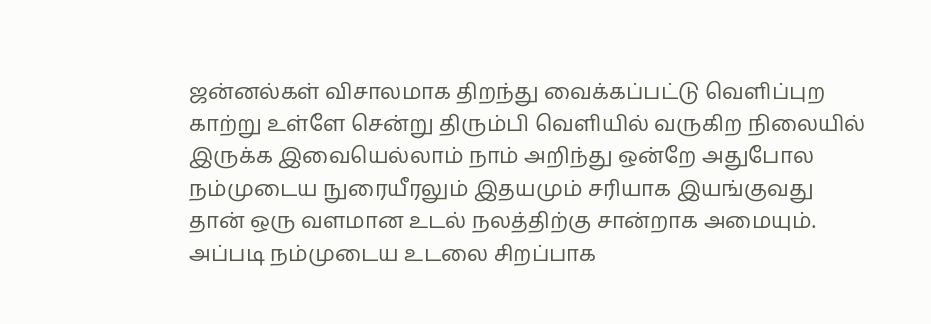ஜன்னல்கள் விசாலமாக திறந்து வைக்கப்பட்டு வெளிப்புற காற்று உள்ளே சென்று திரும்பி வெளியில் வருகிற நிலையில் இருக்க இவையெல்லாம் நாம் அறிந்து ஒன்றே அதுபோல நம்முடைய நுரையீரலும் இதயமும் சரியாக இயங்குவது தான் ஒரு வளமான உடல் நலத்திற்கு சான்றாக அமையும். அப்படி நம்முடைய உடலை சிறப்பாக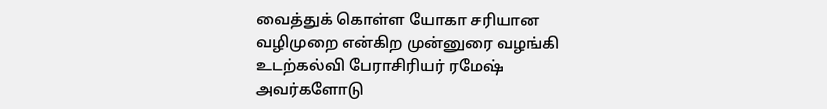வைத்துக் கொள்ள யோகா சரியான வழிமுறை என்கிற முன்னுரை வழங்கி உடற்கல்வி பேராசிரியர் ரமேஷ் அவர்களோடு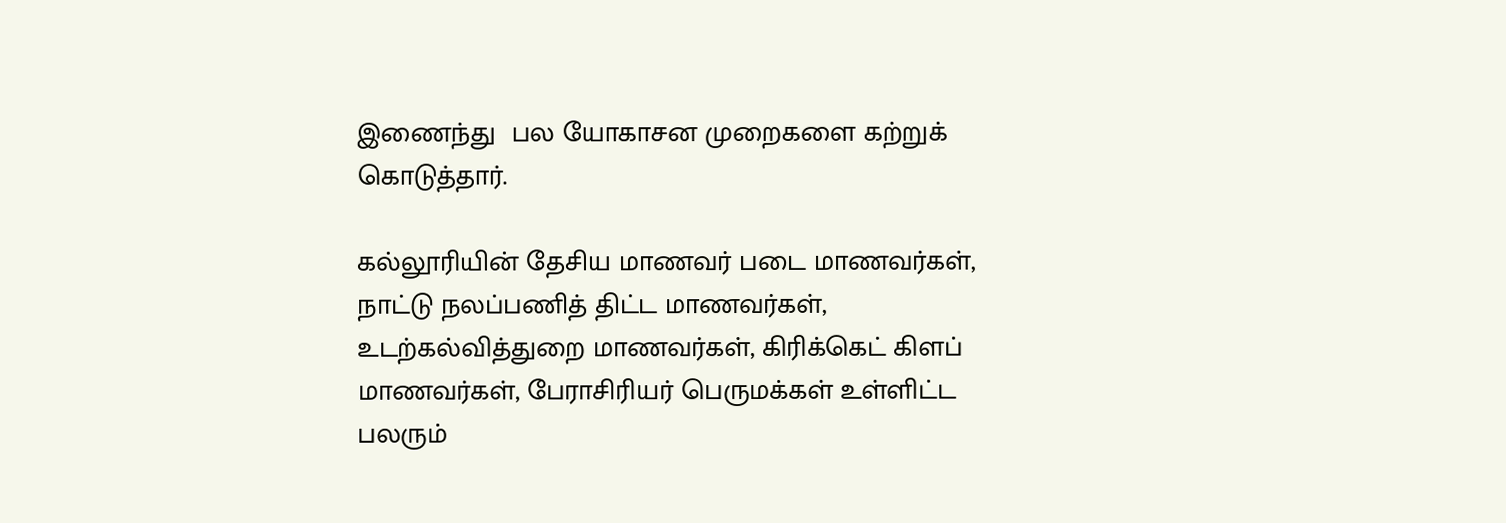இணைந்து  பல யோகாசன முறைகளை கற்றுக் கொடுத்தார்.

கல்லூரியின் தேசிய மாணவர் படை மாணவர்கள், நாட்டு நலப்பணித் திட்ட மாணவர்கள், உடற்கல்வித்துறை மாணவர்கள், கிரிக்கெட் கிளப் மாணவர்கள், பேராசிரியர் பெருமக்கள் உள்ளிட்ட பலரும்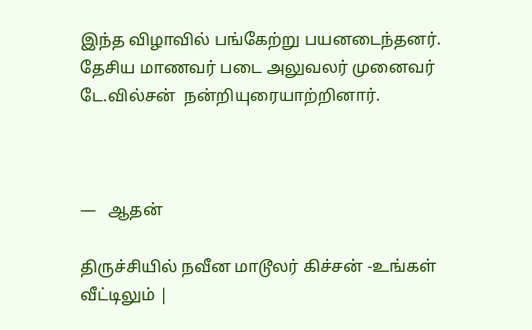இந்த விழாவில் பங்கேற்று பயனடைந்தனர். தேசிய மாணவர் படை அலுவலர் முனைவர் டே.வில்சன்  நன்றியுரையாற்றினார்.



—   ஆதன்

திருச்சியில் நவீன மாடூலர் கிச்சன் -உங்கள் வீட்டிலும் |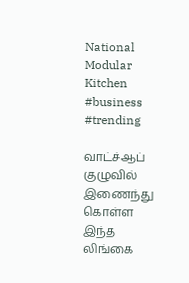National Modular Kitchen #business #trending

வாட்ச்ஆப் குழுவில் இணைந்து கொள்ள இந்த லிங்கை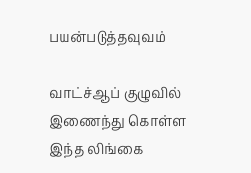பயன்படுத்தவுவம்

வாட்ச்ஆப் குழுவில் இணைந்து கொள்ள இந்த லிங்கை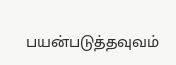பயன்படுத்தவுவம்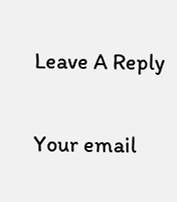Leave A Reply

Your email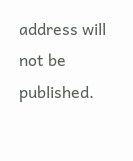address will not be published.